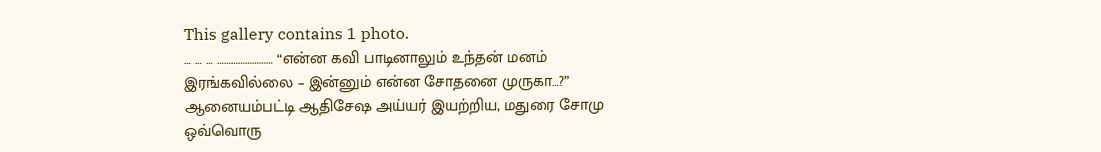This gallery contains 1 photo.
… … … …………………… “என்ன கவி பாடினாலும் உந்தன் மனம் இரங்கவில்லை – இன்னும் என்ன சோதனை முருகா…?” ஆனையம்பட்டி ஆதிசேஷ அய்யர் இயற்றிய, மதுரை சோமு ஒவ்வொரு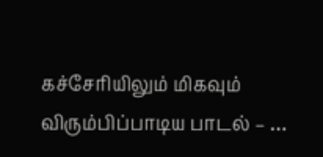கச்சேரியிலும் மிகவும் விரும்பிப்பாடிய பாடல் – …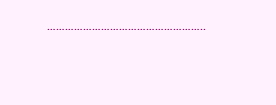……………………………………………..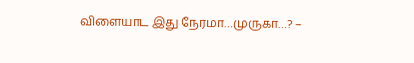விளையாட இது நேரமா…முருகா…? –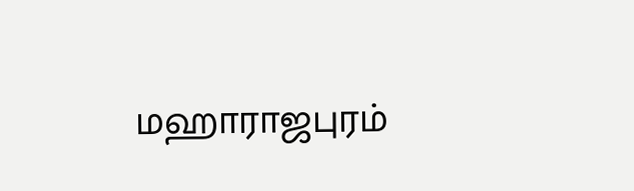மஹாராஜபுரம்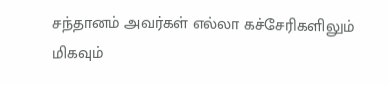சந்தானம் அவர்கள் எல்லா கச்சேரிகளிலும் மிகவும்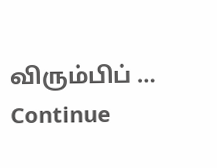விரும்பிப் … Continue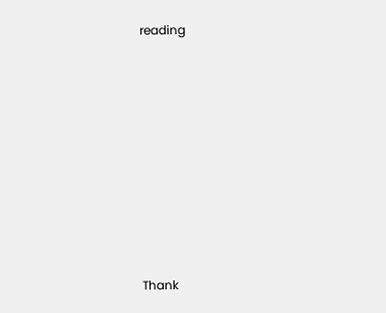reading










Thank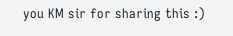you KM sir for sharing this :)